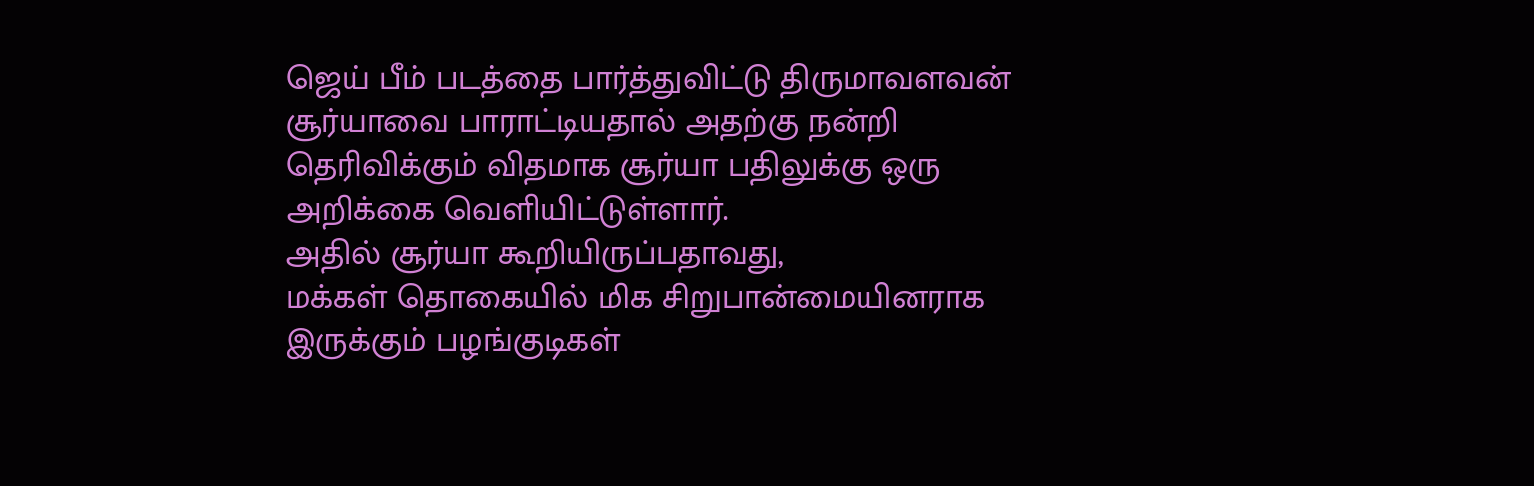ஜெய் பீம் படத்தை பார்த்துவிட்டு திருமாவளவன் சூர்யாவை பாராட்டியதால் அதற்கு நன்றி தெரிவிக்கும் விதமாக சூர்யா பதிலுக்கு ஒரு அறிக்கை வெளியிட்டுள்ளார்.
அதில் சூர்யா கூறியிருப்பதாவது,
மக்கள் தொகையில் மிக சிறுபான்மையினராக இருக்கும் பழங்குடிகள்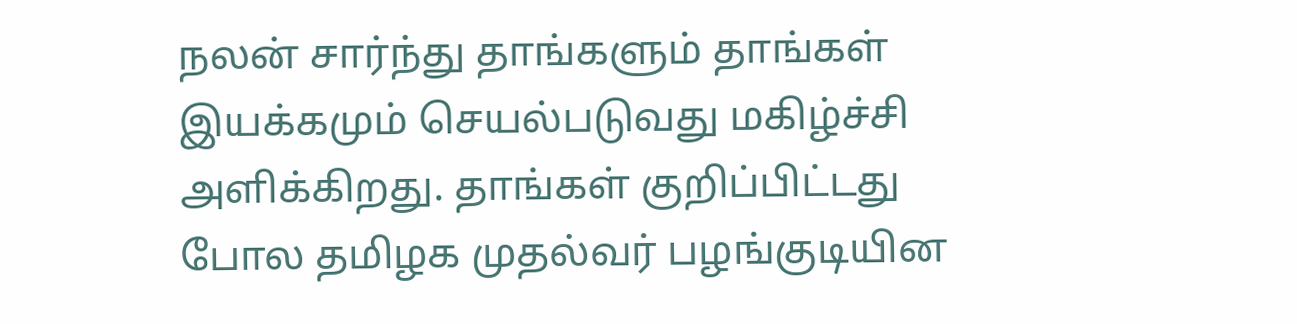நலன் சார்ந்து தாங்களும் தாங்கள் இயக்கமும் செயல்படுவது மகிழ்ச்சி அளிக்கிறது. தாங்கள் குறிப்பிட்டது போல தமிழக முதல்வர் பழங்குடியின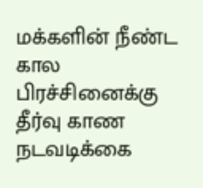மக்களின் நீண்ட கால பிரச்சினைக்கு தீர்வு காண நடவடிக்கை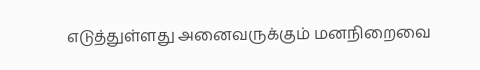எடுத்துள்ளது அனைவருக்கும் மனநிறைவை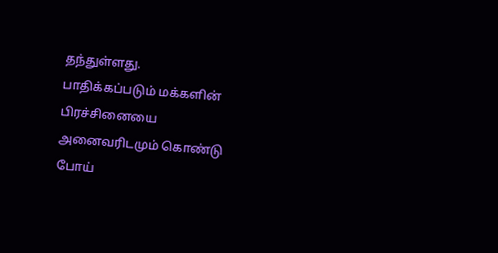தந்துள்ளது.
பாதிக்கப்படும் மக்களின் பிரச்சினையை அனைவரிடமும் கொண்டு போய்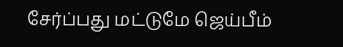சேர்ப்பது மட்டுமே ஜெய்பீம்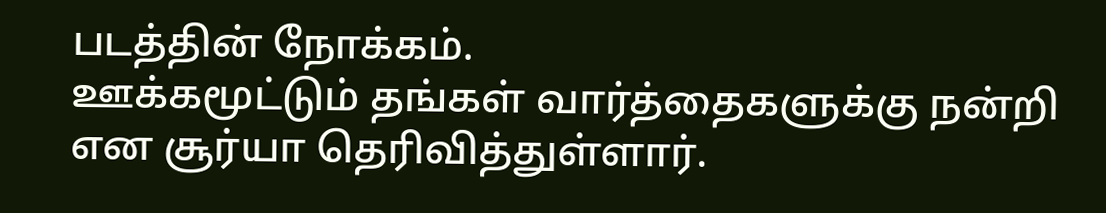படத்தின் நோக்கம்.
ஊக்கமூட்டும் தங்கள் வார்த்தைகளுக்கு நன்றி என சூர்யா தெரிவித்துள்ளார்.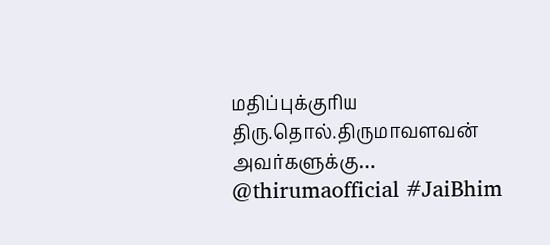மதிப்புக்குரிய திரு.தொல்.திருமாவளவன் அவர்களுக்கு… @thirumaofficial #JaiBhim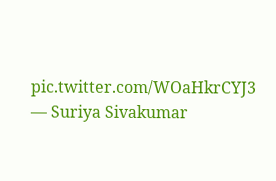pic.twitter.com/WOaHkrCYJ3
— Suriya Sivakumar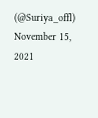(@Suriya_offl) November 15, 2021